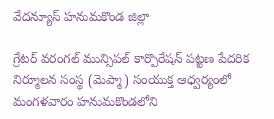వేదన్యూస్ హనుమకొండ జిల్లా

గ్రేటర్ వరంగల్ మున్సిపల్ కార్పొరేషన్ పట్టణ పేదరిక నిర్మూలన సంస్థ (మెప్మా) సంయుక్త ఆధ్వర్యంలో మంగళవారం హనుమకొండలోని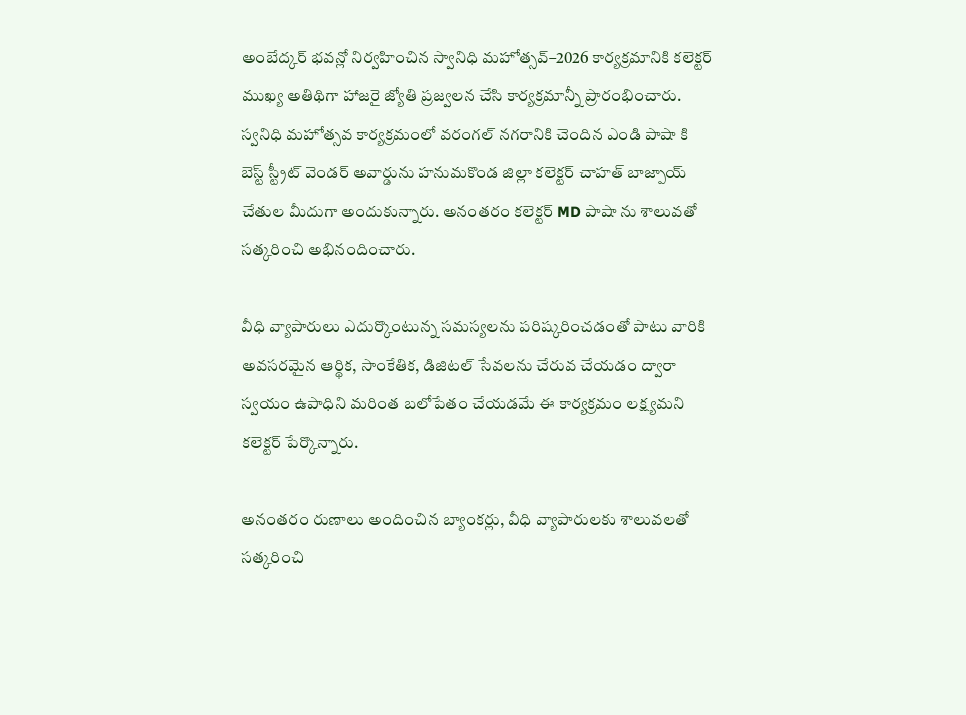అంబేద్కర్ భవన్లో నిర్వహించిన స్వానిధి మహోత్సవ్–2026 కార్యక్రమానికి కలెక్టర్ ముఖ్య అతిథిగా హాజరై జ్యోతి ప్రజ్వలన చేసి కార్యక్రమాన్నీ ప్రారంభించారు.
స్వనిధి మహోత్సవ కార్యక్రమంలో వరంగల్ నగరానికి చెందిన ఎండి పాషా కి బెస్ట్ స్ట్రీట్ వెండర్ అవార్డును హనుమకొండ జిల్లా కలెక్టర్ చాహత్ బాజ్పాయ్ చేతుల మీదుగా అందుకున్నారు. అనంతరం కలెక్టర్ MD పాషా ను శాలువతో సత్కరించి అభినందించారు.

వీధి వ్యాపారులు ఎదుర్కొంటున్న సమస్యలను పరిష్కరించడంతో పాటు వారికి అవసరమైన ఆర్థిక, సాంకేతిక, డిజిటల్ సేవలను చేరువ చేయడం ద్వారా స్వయం ఉపాధిని మరింత బలోపేతం చేయడమే ఈ కార్యక్రమం లక్ష్యమని కలెక్టర్ పేర్కొన్నారు.

అనంతరం రుణాలు అందించిన బ్యాంకర్లు, వీధి వ్యాపారులకు శాలువలతో సత్కరించి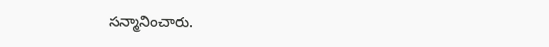సన్మానించారు.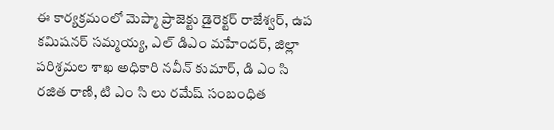ఈ కార్యక్రమంలో మెప్మా ప్రాజెక్టు డైరెక్టర్ రాజేశ్వర్, ఉప కమిషనర్ సమ్మయ్య, ఎల్ డిఎం మహేందర్, జిల్లా పరిశ్రమల శాఖ అధికారి నవీన్ కుమార్, డి ఎం సి రజిత రాణి, టి ఎం సి లు రమేష్ సంబంధిత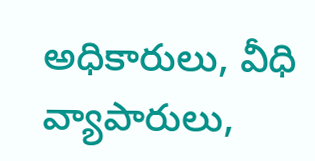అధికారులు, వీధి వ్యాపారులు,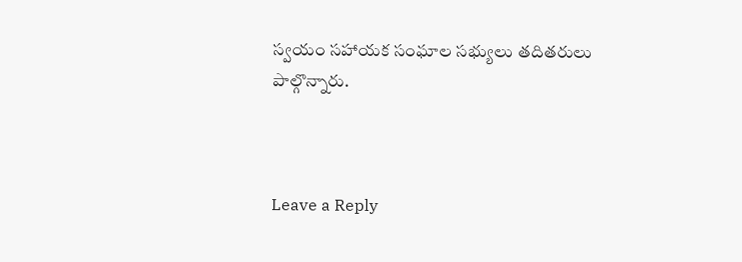స్వయం సహాయక సంఘాల సభ్యులు తదితరులు పాల్గొన్నారు.



Leave a Reply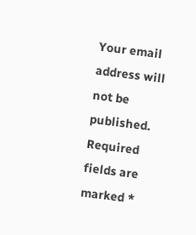Your email address will not be published. Required fields are marked *